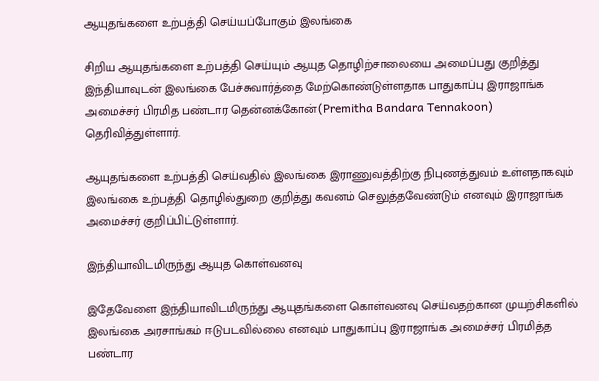ஆயுதங்களை உற்பத்தி செய்யப்போகும் இலங்கை

சிறிய ஆயுதங்களை உற்பத்தி செய்யும் ஆயுத தொழிற்சாலையை அமைப்பது குறித்து இந்தியாவுடன் இலங்கை பேச்சுவார்த்தை மேற்கொண்டுள்ளதாக பாதுகாப்பு இராஜாங்க அமைச்சர் பிரமித பண்டார தென்னக்கோன்(Premitha Bandara Tennakoon) தெரிவித்துள்ளார்.

ஆயுதங்களை உற்பத்தி செய்வதில் இலங்கை இராணுவத்திற்கு நிபுணத்துவம் உள்ளதாகவும் இலங்கை உற்பத்தி தொழில்துறை குறித்து கவனம் செலுத்தவேண்டும் எனவும் இராஜாங்க அமைச்சர் குறிப்பிட்டுள்ளார்.

இந்தியாவிடமிருந்து ஆயுத கொள்வனவு

இதேவேளை இந்தியாவிடமிருந்து ஆயுதங்களை கொள்வனவு செய்வதற்கான முயற்சிகளில் இலங்கை அரசாங்கம் ஈடுபடவில்லை எனவும் பாதுகாப்பு இராஜாங்க அமைச்சர் பிரமித்த பண்டார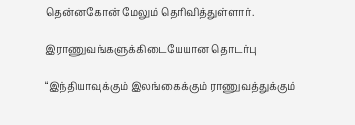தென்னகோன் மேலும் தெரிவித்துள்ளார்.

இராணுவங்களுக்கிடையேயான தொடர்பு

“இந்தியாவுக்கும் இலங்கைக்கும் ராணுவத்துக்கும்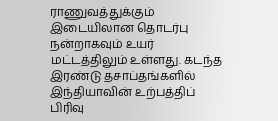ராணுவத்துக்கும் இடையிலான தொடர்பு நன்றாகவும் உயர் மட்டத்திலும் உள்ளது. கடந்த இரண்டு தசாப்தங்களில் இந்தியாவின் உற்பத்திப் பிரிவு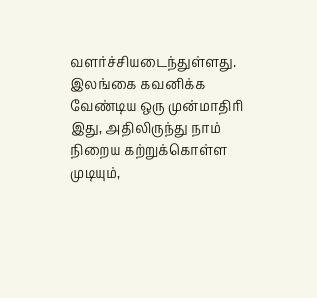வளர்ச்சியடைந்துள்ளது. இலங்கை கவனிக்க வேண்டிய ஒரு முன்மாதிரி இது, அதிலிருந்து நாம் நிறைய கற்றுக்கொள்ள முடியும்,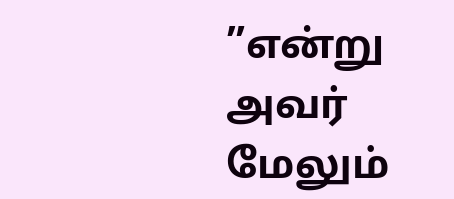”என்று அவர் மேலும்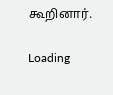கூறினார்.

Loading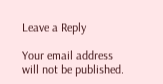Leave a Reply

Your email address will not be published.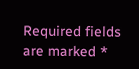Required fields are marked *